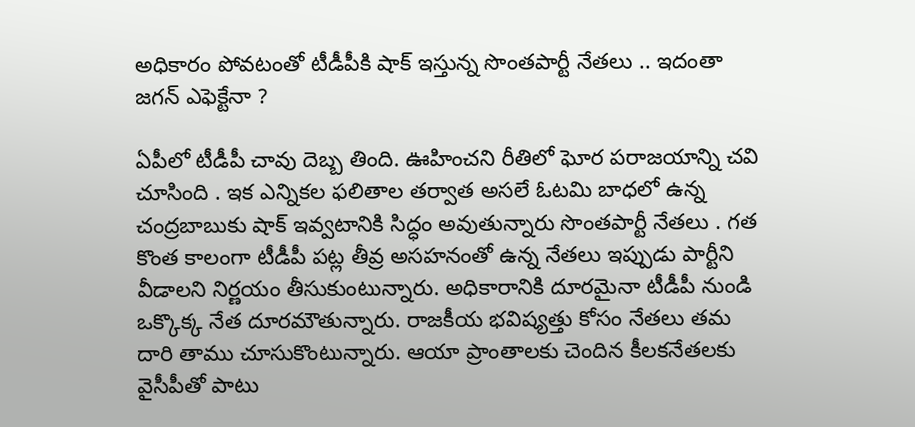అధికారం పోవటంతో టీడీపీకి షాక్ ఇస్తున్న సొంతపార్టీ నేతలు .. ఇదంతా జగన్ ఎఫెక్టేనా ?

ఏపీలో టీడీపీ చావు దెబ్బ తింది. ఊహించని రీతిలో ఘోర పరాజయాన్ని చవి చూసింది . ఇక ఎన్నికల ఫలితాల తర్వాత అసలే ఓటమి బాధలో ఉన్న చంద్రబాబుకు షాక్ ఇవ్వటానికి సిద్ధం అవుతున్నారు సొంతపార్టీ నేతలు . గత కొంత కాలంగా టీడీపీ పట్ల తీవ్ర అసహనంతో ఉన్న నేతలు ఇప్పుడు పార్టీని వీడాలని నిర్ణయం తీసుకుంటున్నారు. అధికారానికి దూరమైనా టీడీపీ నుండి ఒక్కొక్క నేత దూరమౌతున్నారు. రాజకీయ భవిష్యత్తు కోసం నేతలు తమ దారి తాము చూసుకొంటున్నారు. ఆయా ప్రాంతాలకు చెందిన కీలకనేతలకు వైసీపీతో పాటు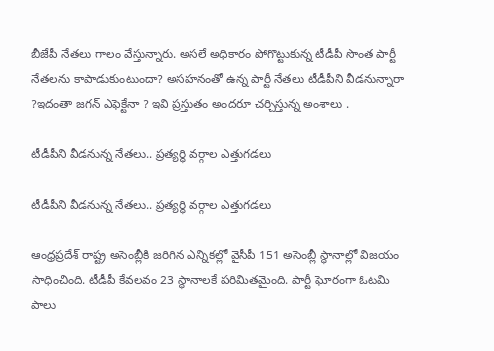బీజేపీ నేతలు గాలం వేస్తున్నారు. అసలే అధికారం పోగొట్టుకున్న టీడీపీ సొంత పార్టీ నేతలను కాపాడుకుంటుందా? అసహనంతో ఉన్న పార్టీ నేతలు టీడీపీని వీడనున్నారా ?ఇదంతా జగన్ ఎఫెక్టేనా ? ఇవి ప్రస్తుతం అందరూ చర్చిస్తున్న అంశాలు .

టీడీపీని వీడనున్న నేతలు.. ప్రత్యర్ధి వర్గాల ఎత్తుగడలు

టీడీపీని వీడనున్న నేతలు.. ప్రత్యర్ధి వర్గాల ఎత్తుగడలు

ఆంధ్రప్రదేశ్ రాష్ట్ర అసెంబ్లీకి జరిగిన ఎన్నికల్లో వైసీపీ 151 అసెంబ్లీ స్థానాల్లో విజయం సాధించింది. టీడీపీ కేవలవం 23 స్థానాలకే పరిమితమైంది. పార్టీ ఘోరంగా ఓటమి పాలు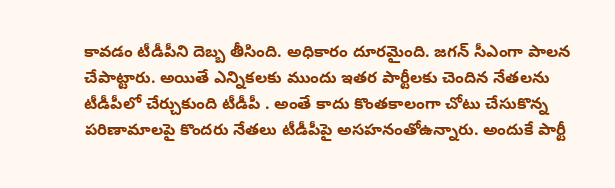కావడం టీడీపీని దెబ్బ తీసింది. అధికారం దూరమైంది. జగన్ సీఎంగా పాలన చేపాట్టారు. అయితే ఎన్నికలకు ముందు ఇతర పార్టీలకు చెందిన నేతలను టీడీపీలో చేర్చుకుంది టీడీపీ . అంతే కాదు కొంతకాలంగా చోటు చేసుకొన్న పరిణామాలపై కొందరు నేతలు టీడీపీపై అసహనంతోఉన్నారు. అందుకే పార్టీ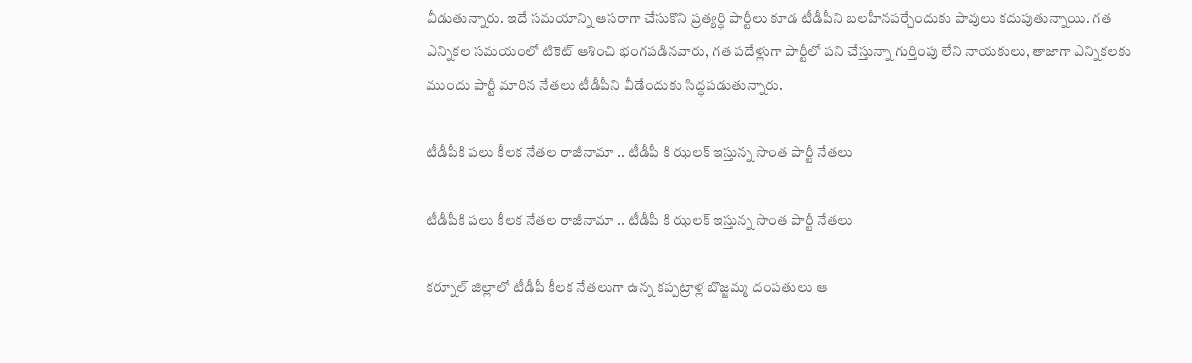వీడుతున్నారు. ఇదే సమయాన్ని ఆసరాగా చేసుకొని ప్రత్యర్ధి పార్టీలు కూడ టీడీపీని బలహీనపర్చేందుకు పావులు కదుపుతున్నాయి. గత ఎన్నికల సమయంలో టికెట్ ఆశించి భంగపడినవారు, గత పదేళ్లుగా పార్టీలో పని చేస్తున్నా గుర్తింపు లేని నాయకులు, తాజాగా ఎన్నికలకు ముందు పార్టీ మారిన నేతలు టీడీపీని వీడేందుకు సిద్ధపడుతున్నారు.

టీడీపీకి పలు కీలక నేతల రాజీనామా .. టీడీపీ కి ఝలక్ ఇస్తున్న సొంత పార్టీ నేతలు

టీడీపీకి పలు కీలక నేతల రాజీనామా .. టీడీపీ కి ఝలక్ ఇస్తున్న సొంత పార్టీ నేతలు

కర్నూల్ జిల్లాలో టీడీపీ కీలక నేతలుగా ఉన్న కప్పట్రాళ్ల బొజ్జమ్మ దంపతులు ఆ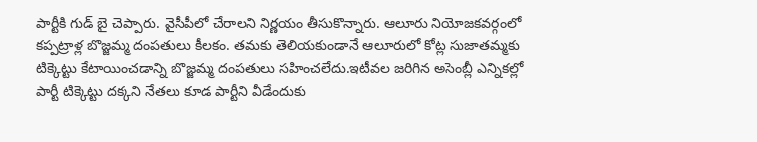పార్టీకి గుడ్ బై చెప్పారు. వైసీపీలో చేరాలని నిర్ణయం తీసుకొన్నారు. ఆలూరు నియోజకవర్గంలో కప్పట్రాళ్ల బొజ్జమ్మ దంపతులు కీలకం. తమకు తెలియకుండానే ఆలూరులో కోట్ల సుజాతమ్మకు టిక్కెట్టు కేటాయించడాన్ని బొజ్జమ్మ దంపతులు సహించలేదు.ఇటీవల జరిగిన అసెంబ్లీ ఎన్నికల్లో పార్టీ టిక్కెట్టు దక్కని నేతలు కూడ పార్టీని వీడేందుకు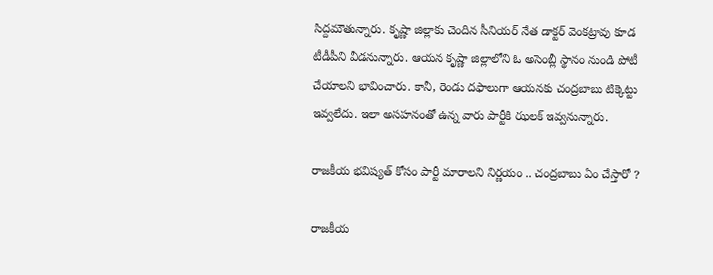సిద్దమౌతున్నారు. కృష్ణా జిల్లాకు చెందిన సీనియర్ నేత డాక్టర్ వెంకట్రావు కూడ టీడీపీని వీడనున్నారు. ఆయన కృష్ణా జిల్లాలోని ఓ అసెంబ్లీ స్థానం నుండి పోటీ చేయాలని భావించారు. కానీ, రెండు దఫాలుగా ఆయనకు చంద్రబాబు టిక్కెట్టు ఇవ్వలేదు. ఇలా అసహనంతో ఉన్న వారు పార్టీకి ఝలక్ ఇవ్వనున్నారు.

రాజకీయ భవిష్యత్ కోసం పార్టీ మారాలని నిర్ణయం .. చంద్రబాబు ఏం చేస్తారో ?

రాజకీయ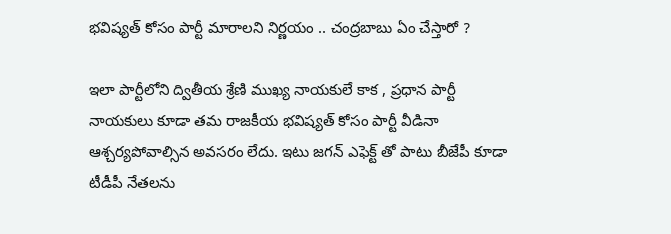భవిష్యత్ కోసం పార్టీ మారాలని నిర్ణయం .. చంద్రబాబు ఏం చేస్తారో ?

ఇలా పార్టీలోని ద్వితీయ శ్రేణి ముఖ్య నాయకులే కాక , ప్రధాన పార్టీ నాయకులు కూడా తమ రాజకీయ భవిష్యత్ కోసం పార్టీ వీడినా ఆశ్చర్యపోవాల్సిన అవసరం లేదు. ఇటు జగన్ ఎఫెక్ట్ తో పాటు బీజేపీ కూడా టీడీపీ నేతలను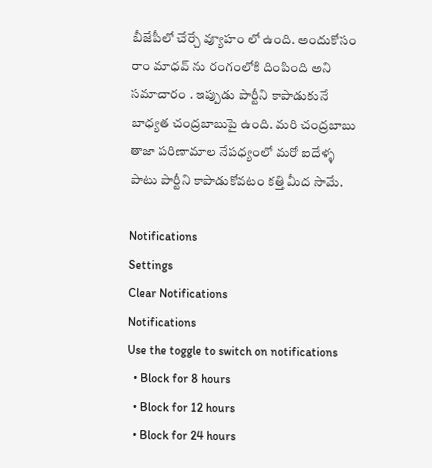బీజేపీలో చేర్చే వ్యూహం లో ఉంది. అందుకోసం రాం మాధవ్ ను రంగంలోకి దింపింది అని సమాచారం . ఇప్పుడు పార్టీని కాపాడుకునే బాధ్యత చంద్రబాబుపై ఉంది. మరి చంద్రబాబు తాజా పరిణామాల నేపధ్యంలో మరో ఐదేళ్ళ పాటు పార్టీని కాపాడుకోవటం కత్తి మీద సామే.

Notifications
Settings
Clear Notifications
Notifications
Use the toggle to switch on notifications
  • Block for 8 hours
  • Block for 12 hours
  • Block for 24 hours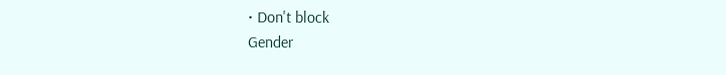• Don't block
Gender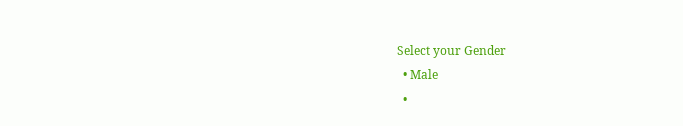Select your Gender
  • Male
  •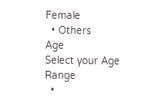Female
  • Others
Age
Select your Age Range
  •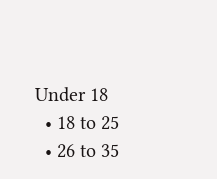Under 18
  • 18 to 25
  • 26 to 35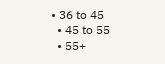• 36 to 45
  • 45 to 55
  • 55+